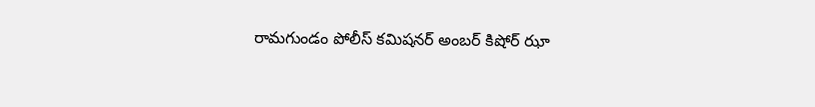రామగుండం పోలీస్ కమిషనర్ అంబర్ కిషోర్ ఝా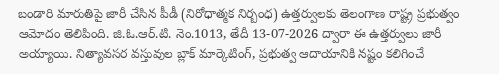బండారి మారుతిపై జారీ చేసిన పీడీ (నిరోధాత్మక నిర్బంధ) ఉత్తర్వులకు తెలంగాణ రాష్ట్ర ప్రభుత్వం ఆమోదం తెలిపింది. జి.ఓ.ఆర్.టి. నెం.1013, తేదీ 13-07-2026 ద్వారా ఈ ఉత్తర్వులు జారీ అయ్యాయి. నిత్యావసర వస్తువుల బ్లాక్ మార్కెటింగ్, ప్రభుత్వ ఆదాయానికి నష్టం కలిగించే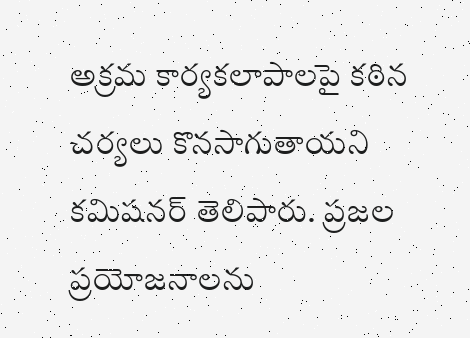అక్రమ కార్యకలాపాలపై కఠిన చర్యలు కొనసాగుతాయని కమిషనర్ తెలిపారు. ప్రజల ప్రయోజనాలను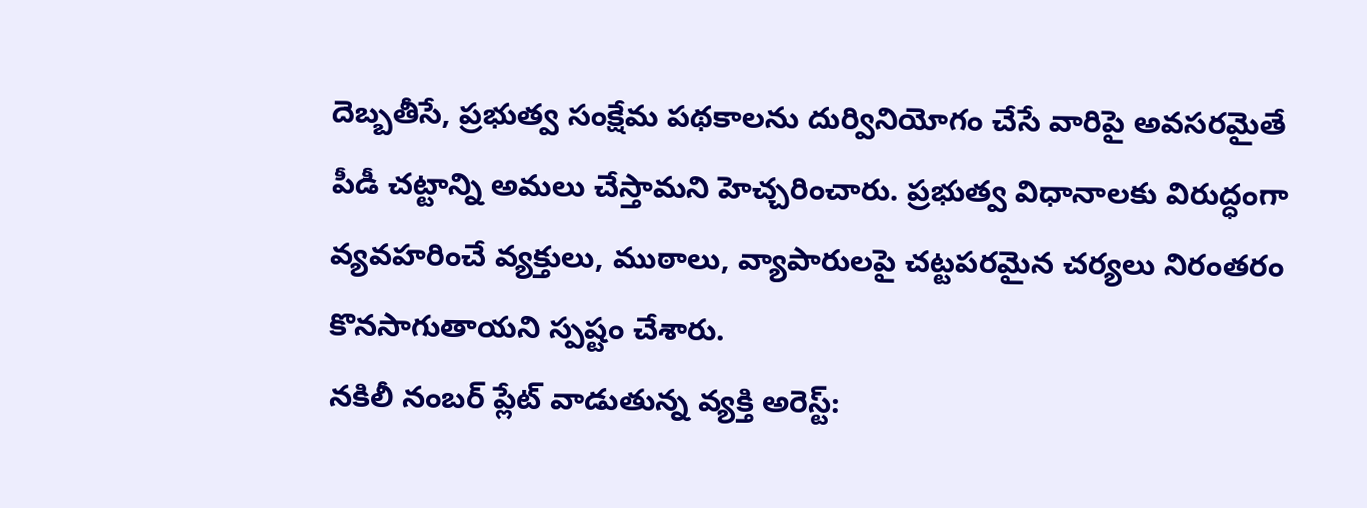దెబ్బతీసే, ప్రభుత్వ సంక్షేమ పథకాలను దుర్వినియోగం చేసే వారిపై అవసరమైతే పీడీ చట్టాన్ని అమలు చేస్తామని హెచ్చరించారు. ప్రభుత్వ విధానాలకు విరుద్ధంగా వ్యవహరించే వ్యక్తులు, ముఠాలు, వ్యాపారులపై చట్టపరమైన చర్యలు నిరంతరం కొనసాగుతాయని స్పష్టం చేశారు.
నకిలీ నంబర్ ప్లేట్ వాడుతున్న వ్యక్తి అరెస్ట్: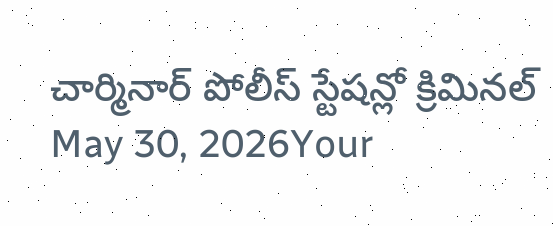చార్మినార్ పోలీస్ స్టేషన్లో క్రిమినల్
May 30, 2026Your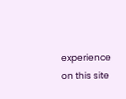experience on this site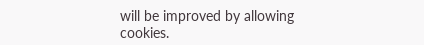will be improved by allowing cookies.